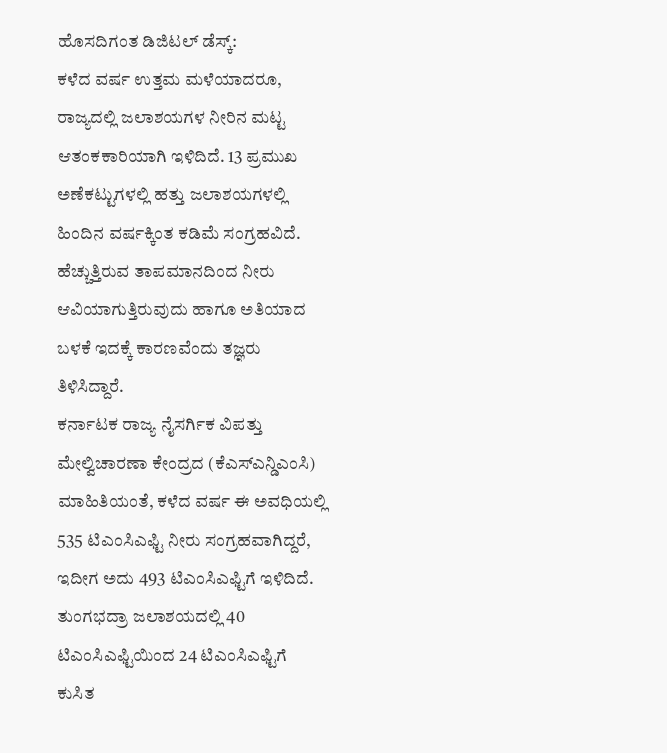ಹೊಸದಿಗಂತ ಡಿಜಿಟಲ್ ಡೆಸ್ಕ್:
ಕಳೆದ ವರ್ಷ ಉತ್ತಮ ಮಳೆಯಾದರೂ, ರಾಜ್ಯದಲ್ಲಿ ಜಲಾಶಯಗಳ ನೀರಿನ ಮಟ್ಟ ಆತಂಕಕಾರಿಯಾಗಿ ಇಳಿದಿದೆ. 13 ಪ್ರಮುಖ ಅಣೆಕಟ್ಟುಗಳಲ್ಲಿ ಹತ್ತು ಜಲಾಶಯಗಳಲ್ಲಿ ಹಿಂದಿನ ವರ್ಷಕ್ಕಿಂತ ಕಡಿಮೆ ಸಂಗ್ರಹವಿದೆ. ಹೆಚ್ಚುತ್ತಿರುವ ತಾಪಮಾನದಿಂದ ನೀರು ಆವಿಯಾಗುತ್ತಿರುವುದು ಹಾಗೂ ಅತಿಯಾದ ಬಳಕೆ ಇದಕ್ಕೆ ಕಾರಣವೆಂದು ತಜ್ಞರು ತಿಳಿಸಿದ್ದಾರೆ.
ಕರ್ನಾಟಕ ರಾಜ್ಯ ನೈಸರ್ಗಿಕ ವಿಪತ್ತು ಮೇಲ್ವಿಚಾರಣಾ ಕೇಂದ್ರದ (ಕೆಎಸ್ಎನ್ಡಿಎಂಸಿ) ಮಾಹಿತಿಯಂತೆ, ಕಳೆದ ವರ್ಷ ಈ ಅವಧಿಯಲ್ಲಿ 535 ಟಿಎಂಸಿಎಫ್ಟಿ ನೀರು ಸಂಗ್ರಹವಾಗಿದ್ದರೆ, ಇದೀಗ ಅದು 493 ಟಿಎಂಸಿಎಫ್ಟಿಗೆ ಇಳಿದಿದೆ. ತುಂಗಭದ್ರಾ ಜಲಾಶಯದಲ್ಲಿ 40 ಟಿಎಂಸಿಎಫ್ಟಿಯಿಂದ 24 ಟಿಎಂಸಿಎಫ್ಟಿಗೆ ಕುಸಿತ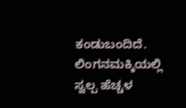ಕಂಡುಬಂದಿದೆ. ಲಿಂಗನಮಕ್ಕಿಯಲ್ಲಿ ಸ್ವಲ್ಪ ಹೆಚ್ಚಳ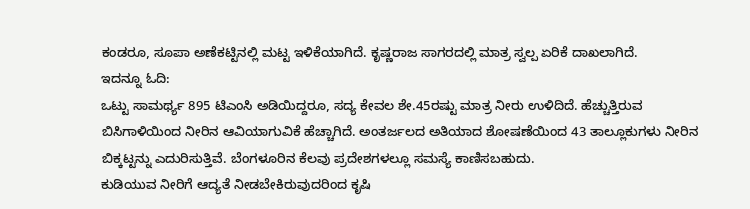ಕಂಡರೂ, ಸೂಪಾ ಅಣೆಕಟ್ಟಿನಲ್ಲಿ ಮಟ್ಟ ಇಳಿಕೆಯಾಗಿದೆ. ಕೃಷ್ಣರಾಜ ಸಾಗರದಲ್ಲಿ ಮಾತ್ರ ಸ್ವಲ್ಪ ಏರಿಕೆ ದಾಖಲಾಗಿದೆ.
ಇದನ್ನೂ ಓದಿ:
ಒಟ್ಟು ಸಾಮರ್ಥ್ಯ 895 ಟಿಎಂಸಿ ಅಡಿಯಿದ್ದರೂ, ಸದ್ಯ ಕೇವಲ ಶೇ.45ರಷ್ಟು ಮಾತ್ರ ನೀರು ಉಳಿದಿದೆ. ಹೆಚ್ಚುತ್ತಿರುವ ಬಿಸಿಗಾಳಿಯಿಂದ ನೀರಿನ ಆವಿಯಾಗುವಿಕೆ ಹೆಚ್ಚಾಗಿದೆ. ಅಂತರ್ಜಲದ ಅತಿಯಾದ ಶೋಷಣೆಯಿಂದ 43 ತಾಲ್ಲೂಕುಗಳು ನೀರಿನ ಬಿಕ್ಕಟ್ಟನ್ನು ಎದುರಿಸುತ್ತಿವೆ. ಬೆಂಗಳೂರಿನ ಕೆಲವು ಪ್ರದೇಶಗಳಲ್ಲೂ ಸಮಸ್ಯೆ ಕಾಣಿಸಬಹುದು.
ಕುಡಿಯುವ ನೀರಿಗೆ ಆದ್ಯತೆ ನೀಡಬೇಕಿರುವುದರಿಂದ ಕೃಷಿ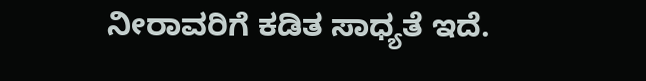ನೀರಾವರಿಗೆ ಕಡಿತ ಸಾಧ್ಯತೆ ಇದೆ.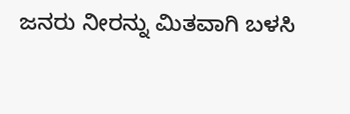ಜನರು ನೀರನ್ನು ಮಿತವಾಗಿ ಬಳಸಿ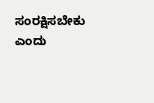ಸಂರಕ್ಷಿಸಬೇಕು ಎಂದು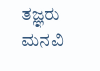ತಜ್ಞರು ಮನವಿ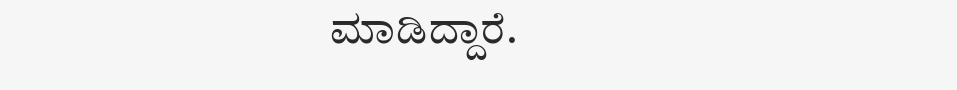ಮಾಡಿದ್ದಾರೆ.